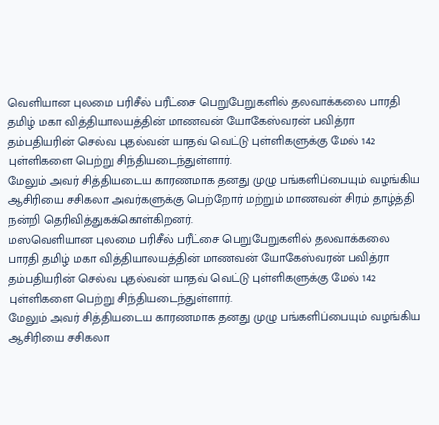வெளியான புலமை பரிசீல் பரீட்சை பெறுபேறுகளில் தலவாக்கலை பாரதி தமிழ் மகா வித்தியாலயத்தின் மாணவன் யோகேஸ்வரன் பவித்ரா தம்பதியரின் செல்வ புதல்வன் யாதவ் வெட்டு புள்ளிகளுக்கு மேல் 142
புள்ளிகளை பெற்று சிந்தியடைந்துள்ளார்.
மேலும் அவர் சித்தியடைய காரணமாக தனது முழு பங்களிப்பையும் வழங்கிய ஆசிரியை சசிகலா அவர்களுக்கு பெற்றோர் மற்றும் மாணவன் சிரம் தாழ்த்தி நன்றி தெரிவித்துகக்கொள்கிறனர்.
மஸவெளியான புலமை பரிசீல் பரீட்சை பெறுபேறுகளில் தலவாக்கலை பாரதி தமிழ் மகா வித்தியாலயத்தின் மாணவன் யோகேஸ்வரன் பவித்ரா தம்பதியரின் செல்வ புதல்வன் யாதவ் வெட்டு புள்ளிகளுக்கு மேல் 142
புள்ளிகளை பெற்று சிந்தியடைந்துள்ளார்.
மேலும் அவர் சித்தியடைய காரணமாக தனது முழு பங்களிப்பையும் வழங்கிய ஆசிரியை சசிகலா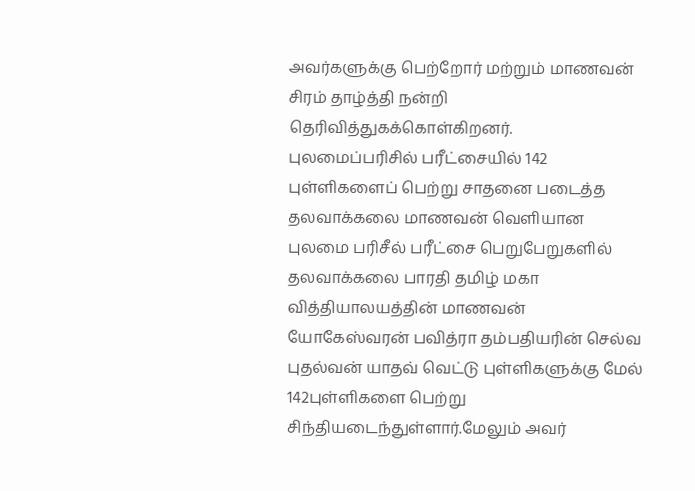அவர்களுக்கு பெற்றோர் மற்றும் மாணவன் சிரம் தாழ்த்தி நன்றி தெரிவித்துகக்கொள்கிறனர்.
புலமைப்பரிசில் பரீட்சையில் 142 புள்ளிகளைப் பெற்று சாதனை படைத்த தலவாக்கலை மாணவன் வெளியான புலமை பரிசீல் பரீட்சை பெறுபேறுகளில் தலவாக்கலை பாரதி தமிழ் மகா வித்தியாலயத்தின் மாணவன் யோகேஸ்வரன் பவித்ரா தம்பதியரின் செல்வ புதல்வன் யாதவ் வெட்டு புள்ளிகளுக்கு மேல் 142புள்ளிகளை பெற்று சிந்தியடைந்துள்ளார்.மேலும் அவர்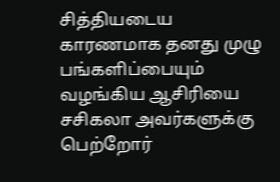சித்தியடைய காரணமாக தனது முழு பங்களிப்பையும் வழங்கிய ஆசிரியை சசிகலா அவர்களுக்கு பெற்றோர்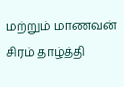மற்றும் மாணவன் சிரம் தாழ்த்தி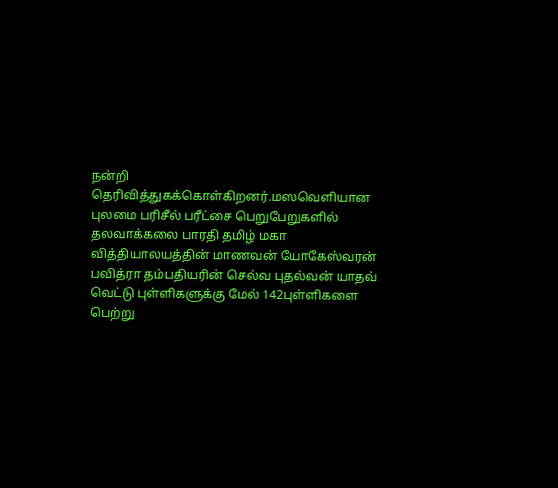நன்றி தெரிவித்துகக்கொள்கிறனர்.மஸவெளியான புலமை பரிசீல் பரீட்சை பெறுபேறுகளில் தலவாக்கலை பாரதி தமிழ் மகா வித்தியாலயத்தின் மாணவன் யோகேஸ்வரன் பவித்ரா தம்பதியரின் செல்வ புதல்வன் யாதவ் வெட்டு புள்ளிகளுக்கு மேல் 142புள்ளிகளை பெற்று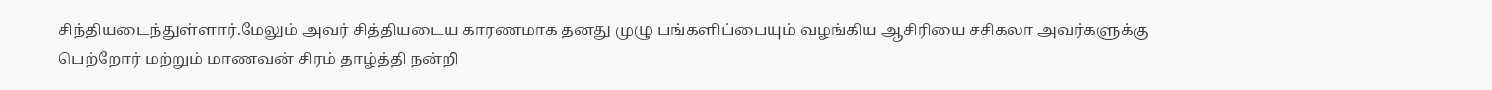சிந்தியடைந்துள்ளார்.மேலும் அவர் சித்தியடைய காரணமாக தனது முழு பங்களிப்பையும் வழங்கிய ஆசிரியை சசிகலா அவர்களுக்கு பெற்றோர் மற்றும் மாணவன் சிரம் தாழ்த்தி நன்றி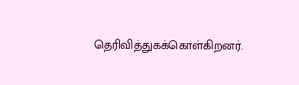தெரிவித்துகக்கொள்கிறனர்.